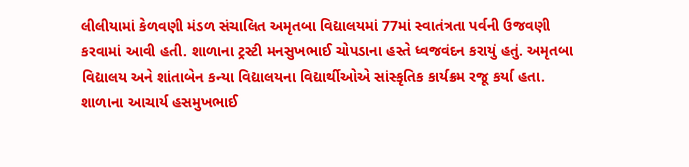લીલીયામાં કેળવણી મંડળ સંચાલિત અમૃતબા વિદ્યાલયમાં 77માં સ્વાતંત્રતા પર્વની ઉજવણી કરવામાં આવી હતી. શાળાના ટ્રસ્ટી મનસુખભાઈ ચોપડાના હસ્તે ધ્વજવંદન કરાયું હતું. અમૃતબા વિદ્યાલય અને શાંતાબેન કન્યા વિદ્યાલયના વિદ્યાર્થીઓએ સાંસ્કૃતિક કાર્યક્રમ રજૂ કર્યા હતા. શાળાના આચાર્ય હસમુખભાઈ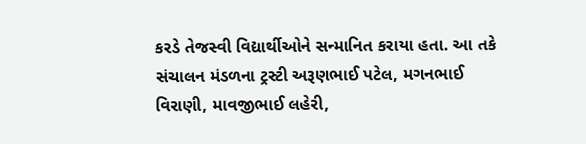કરડે તેજસ્વી વિદ્યાર્થીઓને સન્માનિત કરાયા હતા. આ તકે સંચાલન મંડળના ટ્રસ્ટી અરૂણભાઈ પટેલ, મગનભાઈ વિરાણી, માવજીભાઈ લહેરી,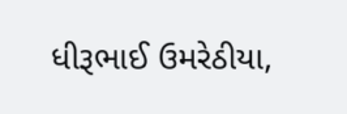ધીરૂભાઈ ઉમરેઠીયા,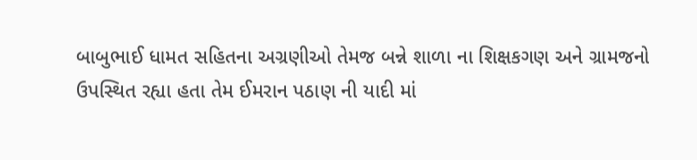બાબુભાઈ ધામત સહિતના અગ્રણીઓ તેમજ બન્ને શાળા ના શિક્ષકગણ અને ગ્રામજનો ઉપસ્થિત રહ્યા હતા તેમ ઈમરાન પઠાણ ની યાદી માં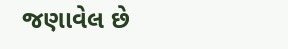જણાવેલ છે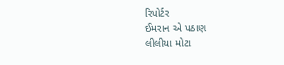રિપોર્ટર
ઈમરાન એ પઠાણ
લીલીયા મોટા